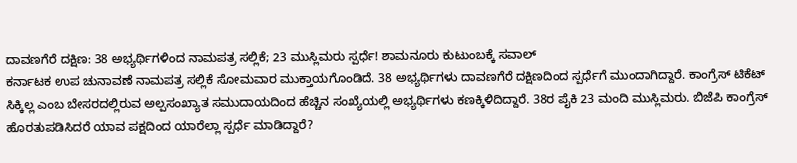ದಾವಣಗೆರೆ ದಕ್ಷಿಣ: 38 ಅಭ್ಯರ್ಥಿಗಳಿಂದ ನಾಮಪತ್ರ ಸಲ್ಲಿಕೆ; 23 ಮುಸ್ಲಿಮರು ಸ್ಪರ್ಧೆ! ಶಾಮನೂರು ಕುಟುಂಬಕ್ಕೆ ಸವಾಲ್
ಕರ್ನಾಟಕ ಉಪ ಚುನಾವಣೆ ನಾಮಪತ್ರ ಸಲ್ಲಿಕೆ ಸೋಮವಾರ ಮುಕ್ತಾಯಗೊಂಡಿದೆ. 38 ಅಭ್ಯರ್ಥಿಗಳು ದಾವಣಗೆರೆ ದಕ್ಷಿಣದಿಂದ ಸ್ಪರ್ಧೆಗೆ ಮುಂದಾಗಿದ್ದಾರೆ. ಕಾಂಗ್ರೆಸ್ ಟಿಕೆಟ್ ಸಿಕ್ಕಿಲ್ಲ ಎಂಬ ಬೇಸರದಲ್ಲಿರುವ ಅಲ್ಪಸಂಖ್ಯಾತ ಸಮುದಾಯದಿಂದ ಹೆಚ್ಚಿನ ಸಂಖ್ಯೆಯಲ್ಲಿ ಅಭ್ಯರ್ಥಿಗಳು ಕಣಕ್ಕಿಳಿದಿದ್ದಾರೆ. 38ರ ಪೈಕಿ 23 ಮಂದಿ ಮುಸ್ಲಿಮರು. ಬಿಜೆಪಿ ಕಾಂಗ್ರೆಸ್ ಹೊರತುಪಡಿಸಿದರೆ ಯಾವ ಪಕ್ಷದಿಂದ ಯಾರೆಲ್ಲಾ ಸ್ಪರ್ಧೆ ಮಾಡಿದ್ದಾರೆ?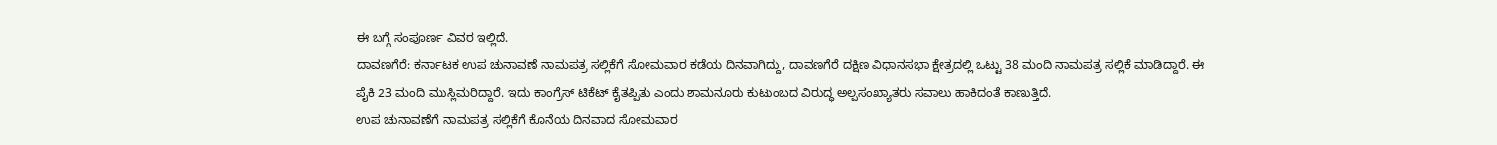ಈ ಬಗ್ಗೆ ಸಂಪೂರ್ಣ ವಿವರ ಇಲ್ಲಿದೆ.
ದಾವಣಗೆರೆ: ಕರ್ನಾಟಕ ಉಪ ಚುನಾವಣೆ ನಾಮಪತ್ರ ಸಲ್ಲಿಕೆಗೆ ಸೋಮವಾರ ಕಡೆಯ ದಿನವಾಗಿದ್ದು, ದಾವಣಗೆರೆ ದಕ್ಷಿಣ ವಿಧಾನಸಭಾ ಕ್ಷೇತ್ರದಲ್ಲಿ ಒಟ್ಟು 38 ಮಂದಿ ನಾಮಪತ್ರ ಸಲ್ಲಿಕೆ ಮಾಡಿದ್ದಾರೆ. ಈ ಪೈಕಿ 23 ಮಂದಿ ಮುಸ್ಲಿಮರಿದ್ದಾರೆ. ಇದು ಕಾಂಗ್ರೆಸ್ ಟಿಕೆಟ್ ಕೈತಪ್ಪಿತು ಎಂದು ಶಾಮನೂರು ಕುಟುಂಬದ ವಿರುದ್ಧ ಅಲ್ಪಸಂಖ್ಯಾತರು ಸವಾಲು ಹಾಕಿದಂತೆ ಕಾಣುತ್ತಿದೆ.
ಉಪ ಚುನಾವಣೆಗೆ ನಾಮಪತ್ರ ಸಲ್ಲಿಕೆಗೆ ಕೊನೆಯ ದಿನವಾದ ಸೋಮವಾರ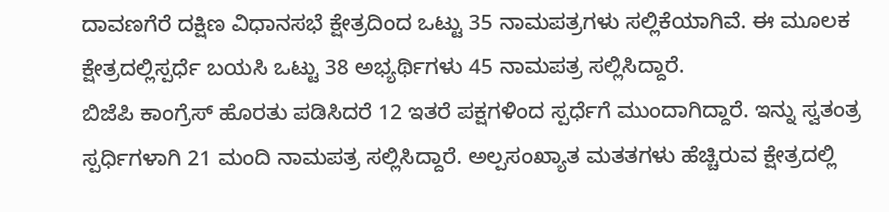ದಾವಣಗೆರೆ ದಕ್ಷಿಣ ವಿಧಾನಸಭೆ ಕ್ಷೇತ್ರದಿಂದ ಒಟ್ಟು 35 ನಾಮಪತ್ರಗಳು ಸಲ್ಲಿಕೆಯಾಗಿವೆ. ಈ ಮೂಲಕ ಕ್ಷೇತ್ರದಲ್ಲಿಸ್ಪರ್ಧೆ ಬಯಸಿ ಒಟ್ಟು 38 ಅಭ್ಯರ್ಥಿಗಳು 45 ನಾಮಪತ್ರ ಸಲ್ಲಿಸಿದ್ದಾರೆ.
ಬಿಜೆಪಿ ಕಾಂಗ್ರೆಸ್ ಹೊರತು ಪಡಿಸಿದರೆ 12 ಇತರೆ ಪಕ್ಷಗಳಿಂದ ಸ್ಪರ್ಧೆಗೆ ಮುಂದಾಗಿದ್ದಾರೆ. ಇನ್ನು ಸ್ವತಂತ್ರ ಸ್ಪರ್ಧಿಗಳಾಗಿ 21 ಮಂದಿ ನಾಮಪತ್ರ ಸಲ್ಲಿಸಿದ್ದಾರೆ. ಅಲ್ಪಸಂಖ್ಯಾತ ಮತತಗಳು ಹೆಚ್ಚಿರುವ ಕ್ಷೇತ್ರದಲ್ಲಿ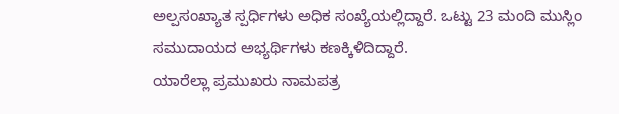ಅಲ್ಪಸಂಖ್ಯಾತ ಸ್ಪರ್ಧಿಗಳು ಅಧಿಕ ಸಂಖ್ಯೆಯಲ್ಲಿದ್ದಾರೆ. ಒಟ್ಟು 23 ಮಂದಿ ಮುಸ್ಲಿಂ ಸಮುದಾಯದ ಅಭ್ಯರ್ಥಿಗಳು ಕಣಕ್ಕಿಳಿದಿದ್ದಾರೆ.
ಯಾರೆಲ್ಲಾ ಪ್ರಮುಖರು ನಾಮಪತ್ರ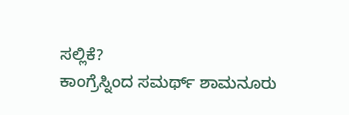ಸಲ್ಲಿಕೆ?
ಕಾಂಗ್ರೆಸ್ನಿಂದ ಸಮರ್ಥ್ ಶಾಮನೂರು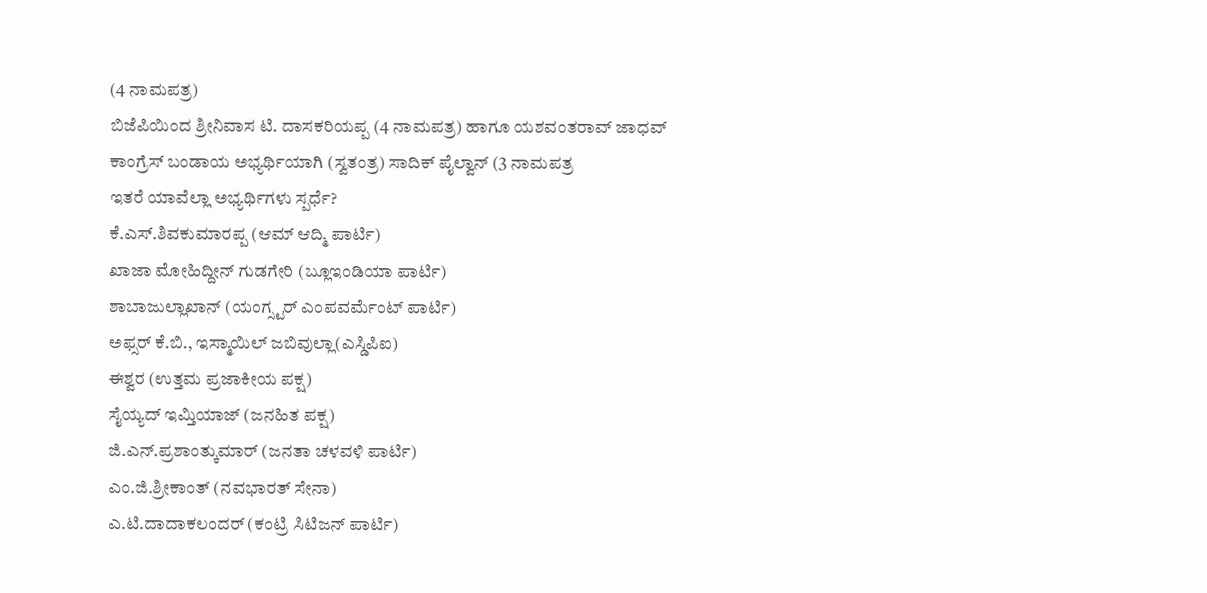(4 ನಾಮಪತ್ರ)
ಬಿಜೆಪಿಯಿಂದ ಶ್ರೀನಿವಾಸ ಟಿ. ದಾಸಕರಿಯಪ್ಪ (4 ನಾಮಪತ್ರ) ಹಾಗೂ ಯಶವಂತರಾವ್ ಜಾಧವ್
ಕಾಂಗ್ರೆಸ್ ಬಂಡಾಯ ಅಭ್ಯರ್ಥಿಯಾಗಿ (ಸ್ವತಂತ್ರ) ಸಾದಿಕ್ ಪೈಲ್ವಾನ್ (3 ನಾಮಪತ್ರ
ಇತರೆ ಯಾವೆಲ್ಲಾ ಅಭ್ಯರ್ಥಿಗಳು ಸ್ಪರ್ಧೆ?
ಕೆ.ಎಸ್.ಶಿವಕುಮಾರಪ್ಪ (ಆಮ್ ಆದ್ಮಿ ಪಾರ್ಟಿ)
ಖಾಜಾ ಮೋಹಿದ್ದೀನ್ ಗುಡಗೇರಿ (ಬ್ಲೂಇಂಡಿಯಾ ಪಾರ್ಟಿ)
ಶಾಬಾಜುಲ್ಲಾಖಾನ್ (ಯಂಗ್ಸ್ಟರ್ ಎಂಪವರ್ಮೆಂಟ್ ಪಾರ್ಟಿ)
ಅಫ್ಸರ್ ಕೆ.ಬಿ., ಇಸ್ಮಾಯಿಲ್ ಜಬಿವುಲ್ಲಾ(ಎಸ್ಡಿಪಿಐ)
ಈಶ್ವರ (ಉತ್ತಮ ಪ್ರಜಾಕೀಯ ಪಕ್ಷ)
ಸೈಯ್ಯದ್ ಇಮ್ತಿಯಾಜ್ (ಜನಹಿತ ಪಕ್ಷ)
ಜಿ.ಎನ್.ಪ್ರಶಾಂತ್ಕುಮಾರ್ (ಜನತಾ ಚಳವಳಿ ಪಾರ್ಟಿ)
ಎಂ.ಜಿ.ಶ್ರೀಕಾಂತ್ (ನವಭಾರತ್ ಸೇನಾ)
ಎ.ಟಿ.ದಾದಾಕಲಂದರ್ (ಕಂಟ್ರಿ ಸಿಟಿಜನ್ ಪಾರ್ಟಿ)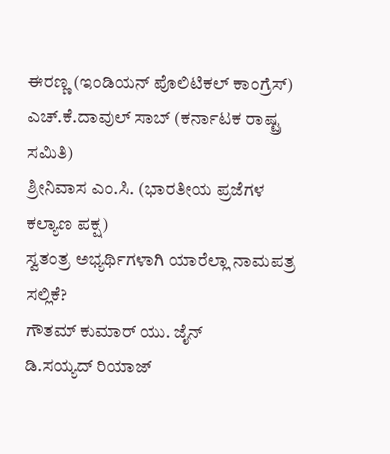ಈರಣ್ಣ (ಇಂಡಿಯನ್ ಪೊಲಿಟಿಕಲ್ ಕಾಂಗ್ರೆಸ್)
ಎಚ್.ಕೆ.ದಾವುಲ್ ಸಾಬ್ (ಕರ್ನಾಟಕ ರಾಷ್ಟ್ರ ಸಮಿತಿ)
ಶ್ರೀನಿವಾಸ ಎಂ.ಸಿ. (ಭಾರತೀಯ ಪ್ರಜೆಗಳ ಕಲ್ಯಾಣ ಪಕ್ಷ)
ಸ್ವತಂತ್ರ ಅಭ್ಯರ್ಥಿಗಳಾಗಿ ಯಾರೆಲ್ಲಾ ನಾಮಪತ್ರ ಸಲ್ಲಿಕೆ?
ಗೌತಮ್ ಕುಮಾರ್ ಯು. ಜೈನ್
ಡಿ.ಸಯ್ಯದ್ ರಿಯಾಜ್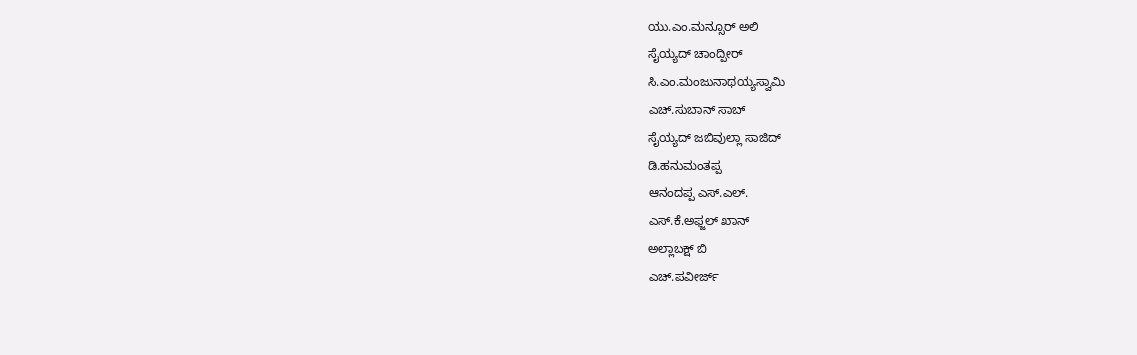ಯು.ಎಂ.ಮನ್ಸೂರ್ ಅಲಿ
ಸೈಯ್ಯದ್ ಚಾಂದ್ಪೀರ್
ಸಿ.ಎಂ.ಮಂಜುನಾಥಯ್ಯಸ್ವಾಮಿ
ಎಚ್.ಸುಬಾನ್ ಸಾಬ್
ಸೈಯ್ಯದ್ ಜಬಿವುಲ್ಲಾ ಸಾಜಿದ್
ಡಿ.ಹನುಮಂತಪ್ಪ
ಆನಂದಪ್ಪ ಎಸ್.ಎಲ್.
ಎಸ್.ಕೆ.ಅಫ್ಜಲ್ ಖಾನ್
ಅಲ್ಲಾಬಕ್ಷ್ ಬಿ
ಎಚ್.ಪವೀರ್ಜ್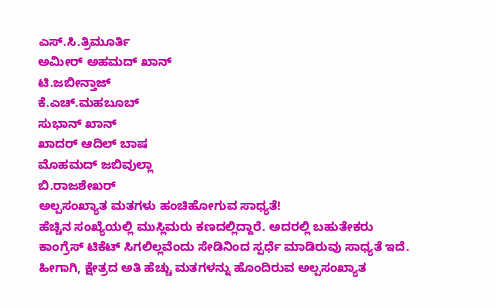ಎಸ್.ಸಿ.ತ್ರಿಮೂರ್ತಿ
ಅಮೀರ್ ಅಹಮದ್ ಖಾನ್
ಟಿ.ಜಬೀನ್ತಾಜ್
ಕೆ.ಎಚ್.ಮಹಬೂಬ್
ಸುಭಾನ್ ಖಾನ್
ಖಾದರ್ ಆದಿಲ್ ಬಾಷ
ಮೊಹಮದ್ ಜಬಿವುಲ್ಲಾ
ಬಿ.ರಾಜಶೇಖರ್
ಅಲ್ಪಸಂಖ್ಯಾತ ಮತಗಳು ಹಂಚಿಹೋಗುವ ಸಾಧ್ಯತೆ!
ಹೆಚ್ಚಿನ ಸಂಖ್ಯೆಯಲ್ಲಿ ಮುಸ್ಲಿಮರು ಕಣದಲ್ಲಿದ್ದಾರೆ. ಅದರಲ್ಲಿ ಬಹುತೇಕರು ಕಾಂಗ್ರೆಸ್ ಟಿಕೆಟ್ ಸಿಗಲಿಲ್ಲವೆಂದು ಸೇಡಿನಿಂದ ಸ್ಪರ್ಧೆ ಮಾಡಿರುವು ಸಾಧ್ಯತೆ ಇದೆ. ಹೀಗಾಗಿ, ಕ್ಷೇತ್ರದ ಅತಿ ಹೆಚ್ಚು ಮತಗಳನ್ನು ಹೊಂದಿರುವ ಅಲ್ಪಸಂಖ್ಯಾತ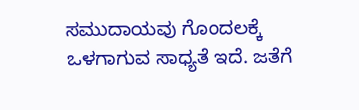ಸಮುದಾಯವು ಗೊಂದಲಕ್ಕೆ ಒಳಗಾಗುವ ಸಾಧ್ಯತೆ ಇದೆ. ಜತೆಗೆ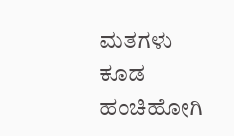ಮತಗಳು ಕೂಡ ಹಂಚಿಹೋಗಿ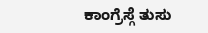ಕಾಂಗ್ರೆಸ್ಗೆ ತುಸು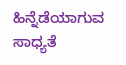ಹಿನ್ನೆಡೆಯಾಗುವ ಸಾಧ್ಯತೆ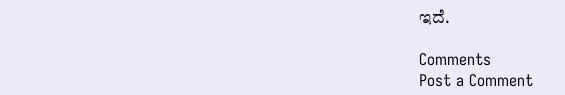ಇದೆ.

Comments
Post a Comment